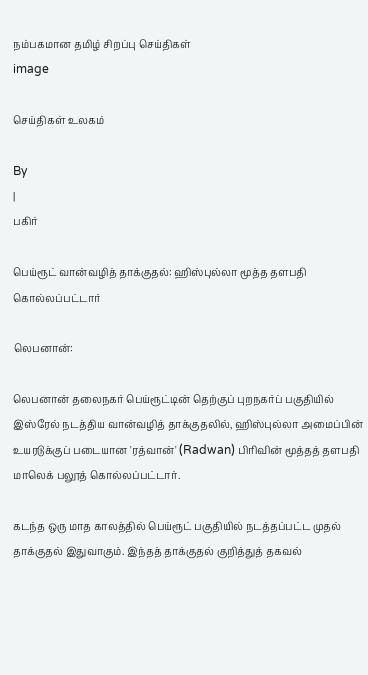நம்பகமான தமிழ் சிறப்பு செய்திகள்
image

செய்திகள் உலகம்

By
|
பகிர்

பெய்ரூட் வான்வழித் தாக்குதல்: ஹிஸ்புல்லா மூத்த தளபதி கொல்லப்பட்டார்

லெபனான்:

லெபனான் தலைநகர் பெய்ரூட்டின் தெற்குப் புறநகர்ப் பகுதியில் இஸ்ரேல் நடத்திய வான்வழித் தாக்குதலில், ஹிஸ்புல்லா அமைப்பின் உயரடுக்குப் படையான 'ரத்வான்' (Radwan) பிரிவின் மூத்தத் தளபதி மாலெக் பலூத் கொல்லப்பட்டார்.

கடந்த ஒரு மாத காலத்தில் பெய்ரூட் பகுதியில் நடத்தப்பட்ட முதல் தாக்குதல் இதுவாகும். இந்தத் தாக்குதல் குறித்துத் தகவல்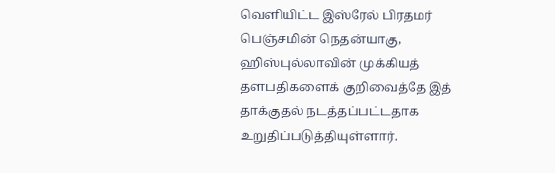வெளியிட்ட இஸ்ரேல் பிரதமர் பெஞ்சமின் நெதன்யாகு, ஹிஸ்புல்லாவின் முக்கியத் தளபதிகளைக் குறிவைத்தே இத் தாக்குதல் நடத்தப்பட்டதாக உறுதிப்படுத்தியுள்ளார்.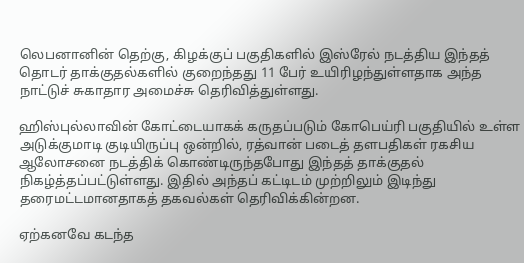லெபனானின் தெற்கு, கிழக்குப் பகுதிகளில் இஸ்ரேல் நடத்திய இந்தத் தொடர் தாக்குதல்களில் குறைந்தது 11 பேர் உயிரிழந்துள்ளதாக அந்த நாட்டுச் சுகாதார அமைச்சு தெரிவித்துள்ளது.

ஹிஸ்புல்லாவின் கோட்டையாகக் கருதப்படும் கோபெய்ரி பகுதியில் உள்ள அடுக்குமாடி குடியிருப்பு ஒன்றில், ரத்வான் படைத் தளபதிகள் ரகசிய ஆலோசனை நடத்திக் கொண்டிருந்தபோது இந்தத் தாக்குதல் நிகழ்த்தப்பட்டுள்ளது. இதில் அந்தப் கட்டிடம் முற்றிலும் இடிந்து தரைமட்டமானதாகத் தகவல்கள் தெரிவிக்கின்றன.

ஏற்கனவே கடந்த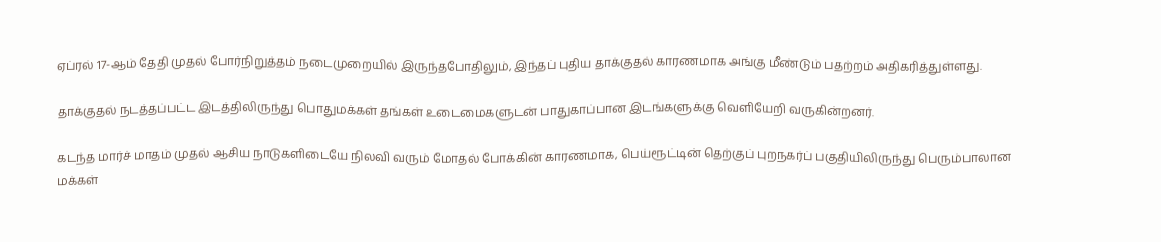ஏப்ரல் 17-ஆம் தேதி முதல் போர்நிறுத்தம் நடைமுறையில் இருந்தபோதிலும், இந்தப் புதிய தாக்குதல் காரணமாக அங்கு மீண்டும் பதற்றம் அதிகரித்துள்ளது.

தாக்குதல் நடத்தப்பட்ட இடத்திலிருந்து பொதுமக்கள் தங்கள் உடைமைகளுடன் பாதுகாப்பான இடங்களுக்கு வெளியேறி வருகின்றனர்.

கடந்த மார்ச் மாதம் முதல் ஆசிய நாடுகளிடையே நிலவி வரும் மோதல் போக்கின் காரணமாக, பெய்ரூட்டின் தெற்குப் புறநகர்ப் பகுதியிலிருந்து பெரும்பாலான மக்கள்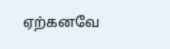ஏற்கனவே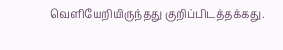வெளியேறியிருந்தது குறிப்பிடத்தக்கது.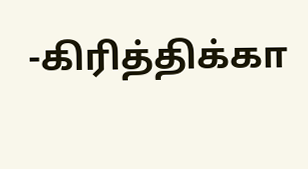-கிரித்திக்கா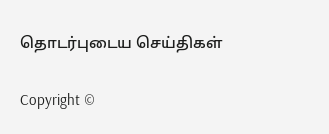தொடர்புடைய செய்திகள்

Copyright ©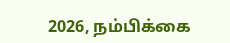2026, நம்பிக்கை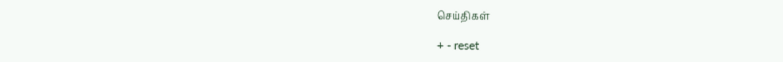செய்திகள்

+ - reset